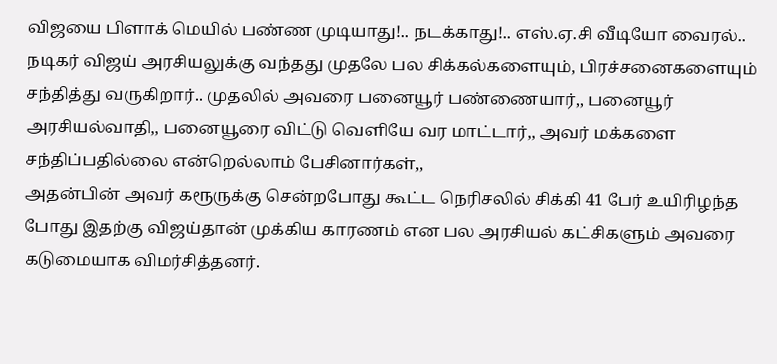விஜயை பிளாக் மெயில் பண்ண முடியாது!.. நடக்காது!.. எஸ்.ஏ.சி வீடியோ வைரல்..
நடிகர் விஜய் அரசியலுக்கு வந்தது முதலே பல சிக்கல்களையும், பிரச்சனைகளையும் சந்தித்து வருகிறார்.. முதலில் அவரை பனையூர் பண்ணையார்,, பனையூர் அரசியல்வாதி,, பனையூரை விட்டு வெளியே வர மாட்டார்,, அவர் மக்களை சந்திப்பதில்லை என்றெல்லாம் பேசினார்கள்,,
அதன்பின் அவர் கரூருக்கு சென்றபோது கூட்ட நெரிசலில் சிக்கி 41 பேர் உயிரிழந்த போது இதற்கு விஜய்தான் முக்கிய காரணம் என பல அரசியல் கட்சிகளும் அவரை கடுமையாக விமர்சித்தனர்.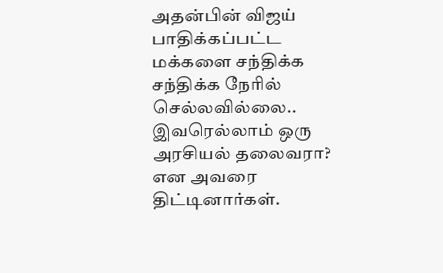அதன்பின் விஜய் பாதிக்கப்பட்ட மக்களை சந்திக்க சந்திக்க நேரில் செல்லவில்லை.. இவரெல்லாம் ஒரு அரசியல் தலைவரா? என அவரை திட்டினார்கள்.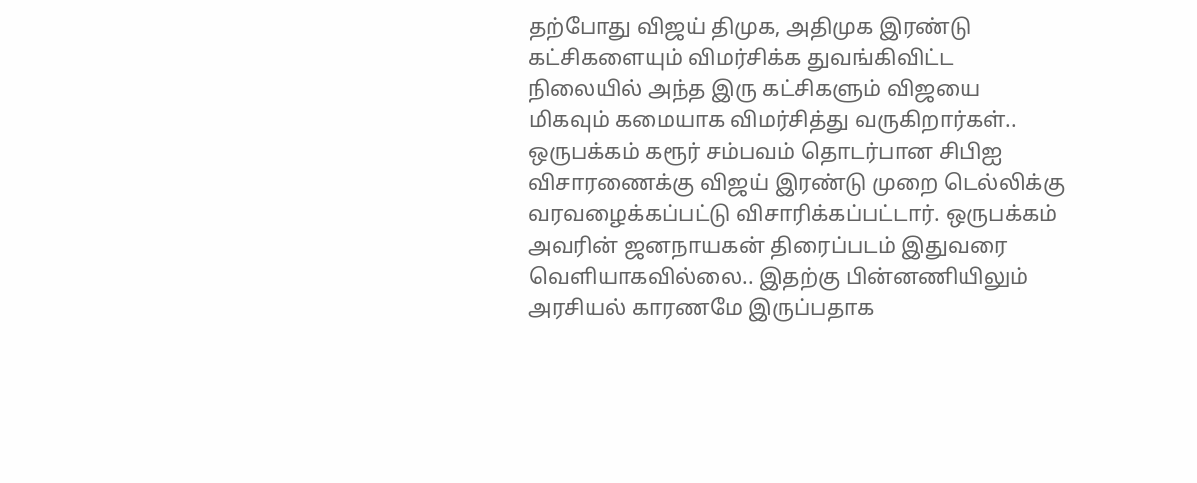தற்போது விஜய் திமுக, அதிமுக இரண்டு கட்சிகளையும் விமர்சிக்க துவங்கிவிட்ட நிலையில் அந்த இரு கட்சிகளும் விஜயை மிகவும் கமையாக விமர்சித்து வருகிறார்கள்..
ஒருபக்கம் கரூர் சம்பவம் தொடர்பான சிபிஐ விசாரணைக்கு விஜய் இரண்டு முறை டெல்லிக்கு வரவழைக்கப்பட்டு விசாரிக்கப்பட்டார். ஒருபக்கம் அவரின் ஜனநாயகன் திரைப்படம் இதுவரை வெளியாகவில்லை.. இதற்கு பின்னணியிலும் அரசியல் காரணமே இருப்பதாக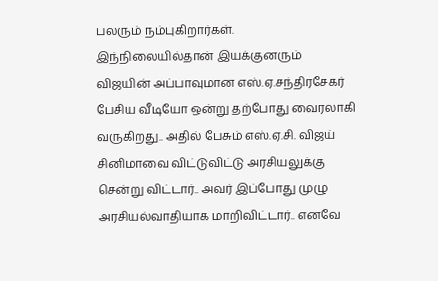பலரும் நம்புகிறார்கள்.
இந்நிலையில்தான் இயக்குனரும் விஜயின் அப்பாவுமான எஸ்.ஏ.சந்திரசேகர் பேசிய வீடியோ ஒன்று தற்போது வைரலாகி வருகிறது.. அதில் பேசும் எஸ்.ஏ.சி. விஜய் சினிமாவை விட்டுவிட்டு அரசியலுக்கு சென்று விட்டார்.. அவர் இப்போது முழு அரசியல்வாதியாக மாறிவிட்டார்.. எனவே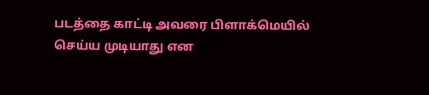படத்தை காட்டி அவரை பிளாக்மெயில் செய்ய முடியாது என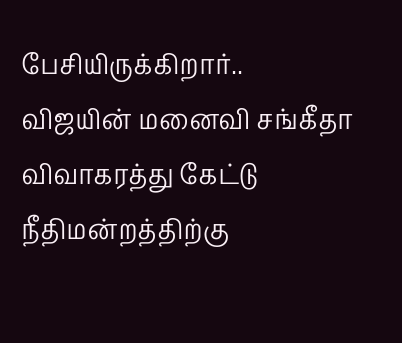பேசியிருக்கிறார்..
விஜயின் மனைவி சங்கீதா விவாகரத்து கேட்டு நீதிமன்றத்திற்கு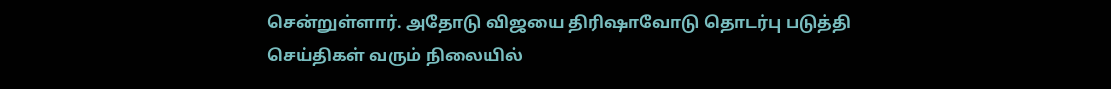சென்றுள்ளார். அதோடு விஜயை திரிஷாவோடு தொடர்பு படுத்தி செய்திகள் வரும் நிலையில்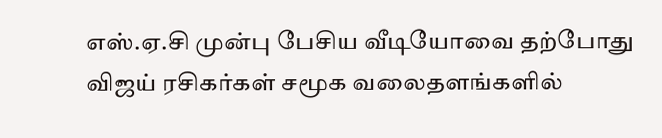எஸ்.ஏ.சி முன்பு பேசிய வீடியோவை தற்போது விஜய் ரசிகர்கள் சமூக வலைதளங்களில்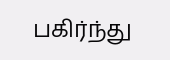பகிர்ந்து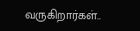வருகிறார்கள்..